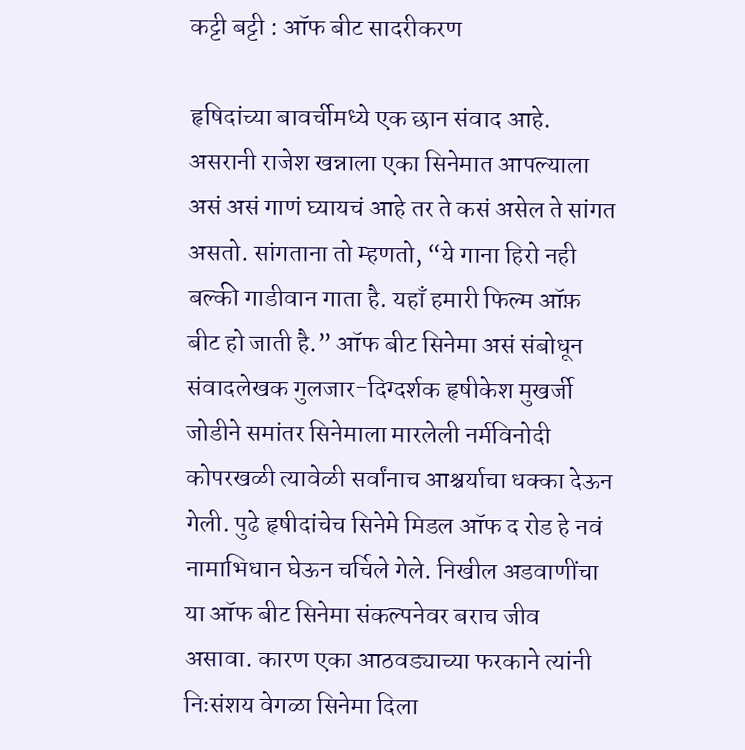कट्टी बट्टी : ऑफ बीट सादरीकरण

हृषिदांच्या बावर्चीमध्ये एक छान संवाद आहे. असरानी राजेश खन्नाला एका सिनेमात आपल्याला असं असं गाणं घ्यायचं आहे तर ते कसं असेल ते सांगत असतो. सांगताना तो म्हणतो, “ये गाना हिरो नही बल्की गाडीवान गाता है. यहाँ हमारी फिल्म ऑफ़ बीट हो जाती है.” ऑफ बीट सिनेमा असं संबोधून संवादलेखक गुलजार-दिग्दर्शक हृषीकेश मुखर्जी जोडीने समांतर सिनेमाला मारलेली नर्मविनोदी कोपरखळी त्यावेळी सर्वांनाच आश्चर्याचा धक्का देऊन गेली. पुढे हृषीदांचेच सिनेमे मिडल ऑफ द रोड हे नवं नामाभिधान घेऊन चर्चिले गेले. निखील अडवाणींचा या ऑफ बीट सिनेमा संकल्पनेवर बराच जीव असावा. कारण एका आठवड्याच्या फरकाने त्यांनी निःसंशय वेगळा सिनेमा दिला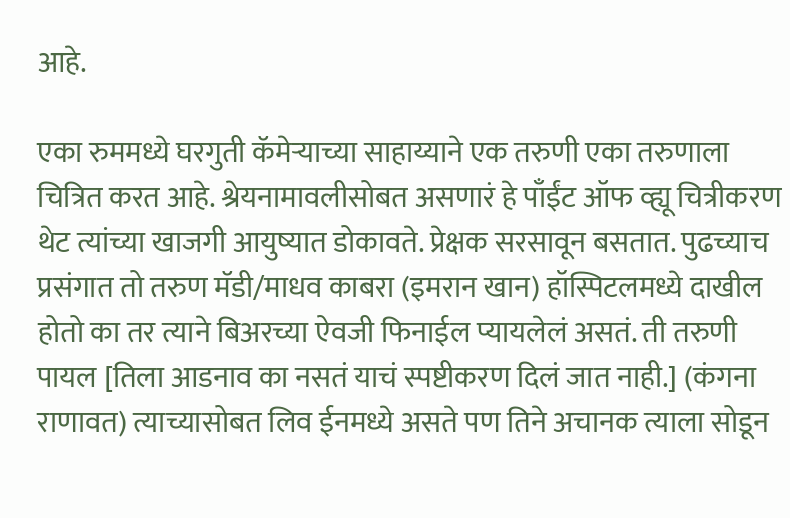आहे.

एका रुममध्ये घरगुती कॅमेऱ्याच्या साहाय्याने एक तरुणी एका तरुणाला चित्रित करत आहे. श्रेयनामावलीसोबत असणारं हे पाँईंट ऑफ व्ह्यू चित्रीकरण थेट त्यांच्या खाजगी आयुष्यात डोकावते. प्रेक्षक सरसावून बसतात. पुढच्याच प्रसंगात तो तरुण मॅडी/माधव काबरा (इमरान खान) हॉस्पिटलमध्ये दाखील होतो का तर त्याने बिअरच्या ऐवजी फिनाईल प्यायलेलं असतं. ती तरुणी पायल [तिला आडनाव का नसतं याचं स्पष्टीकरण दिलं जात नाही.] (कंगना राणावत) त्याच्यासोबत लिव ईनमध्ये असते पण तिने अचानक त्याला सोडून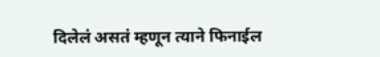दिलेलं असतं म्हणून त्याने फिनाईल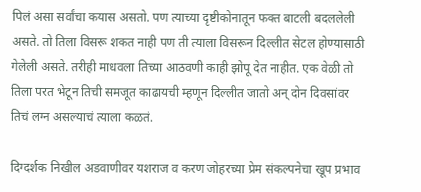पिलं असा सर्वांचा कयास असतो. पण त्याच्या दृष्टीकोनातून फक्त बाटली बदललेली असते. तो तिला विसरू शकत नाही पण ती त्याला विसरून दिल्लीत सेटल होण्यासाठी गेलेली असते. तरीही माधवला तिच्या आठवणी काही झोपू देत नाहीत. एक वेळी तो तिला परत भेटून तिची समजूत काढायची म्हणून दिल्लीत जातो अन् दोन दिवसांवर तिचं लग्न असल्याचं त्याला कळतं.

दिग्दर्शक निखील अडवाणीवर यशराज व करण जोहरच्या प्रेम संकल्पनेचा खूप प्रभाव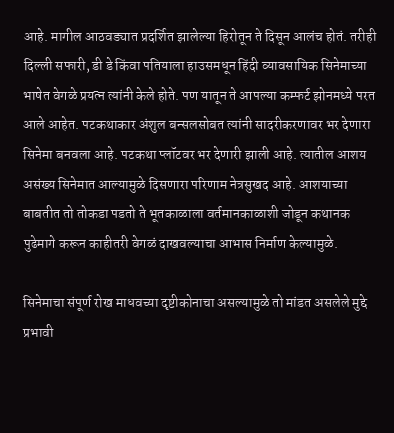आहे. मागील आठवड्यात प्रदर्शित झालेल्या हिरोतून ते दिसून आलंच होतं. तरीही दिल्ली सफारी, डी डे किंवा पतियाला हाउसमधून हिंदी व्यावसायिक सिनेमाच्या भाषेत वेगळे प्रयत्न त्यांनी केले होते. पण यातून ते आपल्या कम्फर्ट झोनमध्ये परत आले आहेत. पटकथाकार अंशुल बन्सलसोबत त्यांनी सादरीकरणावर भर देणारा सिनेमा बनवला आहे. पटकथा प्लॉटवर भर देणारी झाली आहे. त्यातील आशय असंख्य सिनेमात आल्यामुळे दिसणारा परिणाम नेत्रसुखद आहे. आशयाच्या बाबतीत तो तोकडा पडतो ते भूतकाळाला वर्तमानकाळाशी जोडून कथानक पुढेमागे करून काहीतरी वेगळं दाखवल्याचा आभास निर्माण केल्यामुळे.

सिनेमाचा संपूर्ण रोख माधवच्या दृष्टीकोनाचा असल्यामुळे तो मांडत असलेले मुद्दे प्रभावी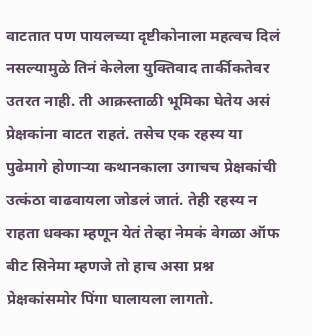वाटतात पण पायलच्या दृष्टीकोनाला महत्वच दिलं नसल्यामुळे तिनं केलेला युक्तिवाद तार्कीकतेवर उतरत नाही. ती आक्रस्ताळी भूमिका घेतेय असं प्रेक्षकांना वाटत राहतं. तसेच एक रहस्य या पुढेमागे होणाऱ्या कथानकाला उगाचच प्रेक्षकांची उत्कंठा वाढवायला जोडलं जातं. तेही रहस्य न राहता धक्का म्हणून येतं तेव्हा नेमकं वेगळा ऑफ बीट सिनेमा म्हणजे तो हाच असा प्रश्न प्रेक्षकांसमोर पिंगा घालायला लागतो.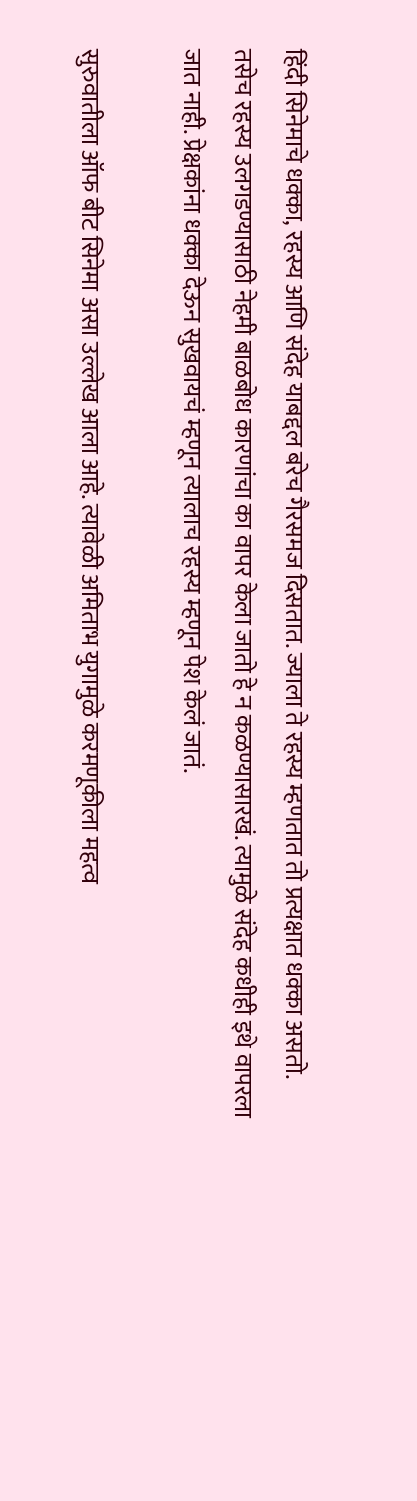हिंदी सिनेमाचे धक्का, रहस्य आणि संदेह याबद्दल बरेच गैरसमज दिसतात. ज्याला ते रहस्य म्हणतात तो प्रत्यक्षात धक्का असतो. तसेच रहस्य उलगडण्यासाठी नेहमी बाळबोध कारणांचा का वापर केला जातो हे न कळण्यासारखं. त्यामुळे संदेह कधीही इथे वापरला जात नाही. प्रेक्षकांना धक्का देऊन सुखवायचं म्हणून त्यालाच रहस्य म्हणून पेश केलं जातं.

सुरुवातीला ऑफ बीट सिनेमा असा उल्लेख आला आहे. त्यावेळी अमिताभ युगामुळे करमणूकीला महत्व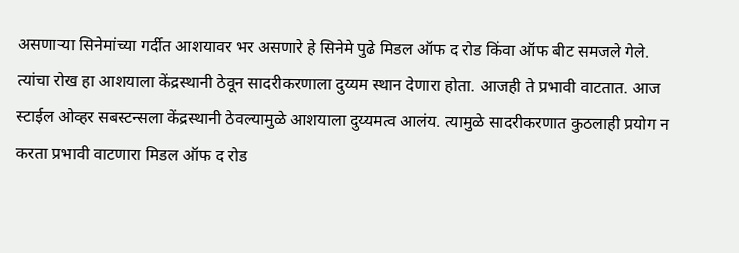असणाऱ्या सिनेमांच्या गर्दीत आशयावर भर असणारे हे सिनेमे पुढे मिडल ऑफ द रोड किंवा ऑफ बीट समजले गेले. त्यांचा रोख हा आशयाला केंद्रस्थानी ठेवून सादरीकरणाला दुय्यम स्थान देणारा होता. आजही ते प्रभावी वाटतात. आज स्टाईल ओव्हर सबस्टन्सला केंद्रस्थानी ठेवल्यामुळे आशयाला दुय्यमत्व आलंय. त्यामुळे सादरीकरणात कुठलाही प्रयोग न करता प्रभावी वाटणारा मिडल ऑफ द रोड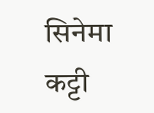सिनेमा कट्टी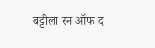बट्टीला रन ऑफ द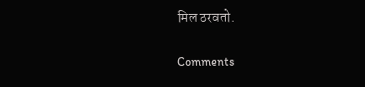मिल ठरवतो.

Comments